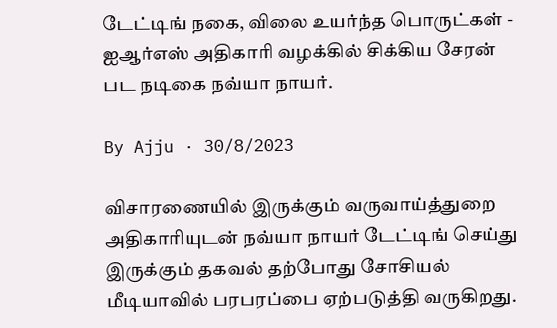டேட்டிங் நகை, விலை உயர்ந்த பொருட்கள் - ஐஆர்எஸ் அதிகாரி வழக்கில் சிக்கிய சேரன் பட நடிகை நவ்யா நாயர்.

By Ajju · 30/8/2023

விசாரணையில் இருக்கும் வருவாய்த்துறை அதிகாரியுடன் நவ்யா நாயர் டேட்டிங் செய்து இருக்கும் தகவல் தற்போது சோசியல் மீடியாவில் பரபரப்பை ஏற்படுத்தி வருகிறது.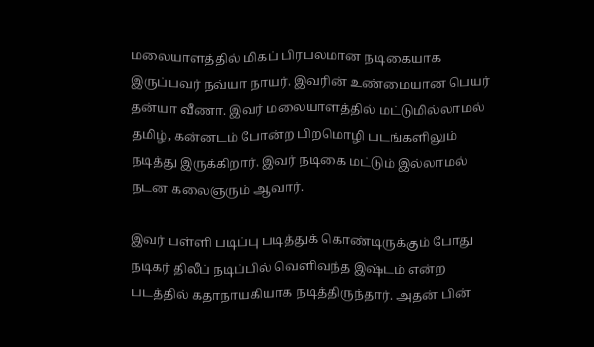மலையாளத்தில் மிகப் பிரபலமான நடிகையாக இருப்பவர் நவ்யா நாயர். இவரின் உண்மையான பெயர் தன்யா வீணா. இவர் மலையாளத்தில் மட்டுமில்லாமல் தமிழ், கன்னடம் போன்ற பிறமொழி படங்களிலும் நடித்து இருக்கிறார். இவர் நடிகை மட்டும் இல்லாமல் நடன கலைஞரும் ஆவார்.

இவர் பள்ளி படிப்பு படித்துக் கொண்டிருக்கும் போது நடிகர் திலீப் நடிப்பில் வெளிவந்த இஷ்டம் என்ற படத்தில் கதாநாயகியாக நடித்திருந்தார். அதன் பின்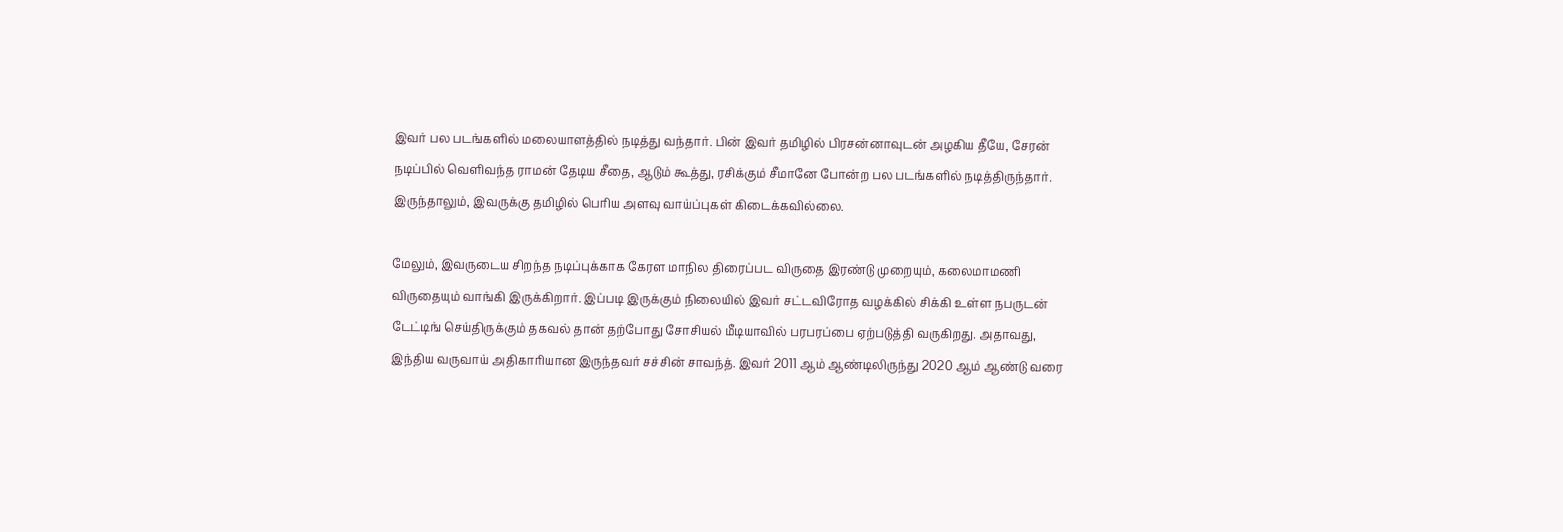இவர் பல படங்களில் மலையாளத்தில் நடித்து வந்தார். பின் இவர் தமிழில் பிரசன்னாவுடன் அழகிய தீயே, சேரன் நடிப்பில் வெளிவந்த ராமன் தேடிய சீதை, ஆடும் கூத்து, ரசிக்கும் சீமானே போன்ற பல படங்களில் நடித்திருந்தார். இருந்தாலும், இவருக்கு தமிழில் பெரிய அளவு வாய்ப்புகள் கிடைக்கவில்லை.

மேலும், இவருடைய சிறந்த நடிப்புக்காக கேரள மாநில திரைப்பட விருதை இரண்டு முறையும், கலைமாமணி விருதையும் வாங்கி இருக்கிறார். இப்படி இருக்கும் நிலையில் இவர் சட்டவிரோத வழக்கில் சிக்கி உள்ள நபருடன் டேட்டிங் செய்திருக்கும் தகவல் தான் தற்போது சோசியல் மீடியாவில் பரபரப்பை ஏற்படுத்தி வருகிறது. அதாவது, இந்திய வருவாய் அதிகாரியான இருந்தவர் சச்சின் சாவந்த். இவர் 2011 ஆம் ஆண்டிலிருந்து 2020 ஆம் ஆண்டு வரை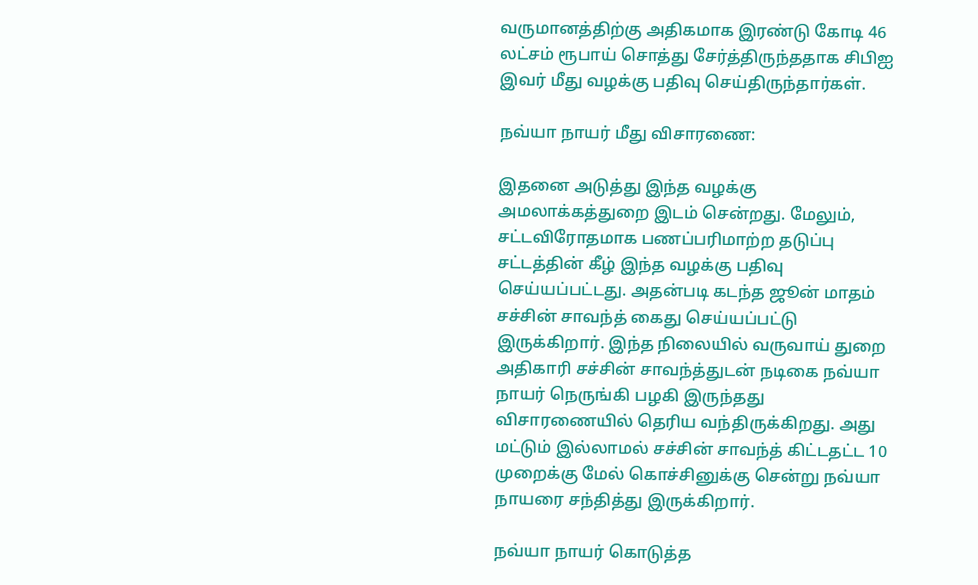வருமானத்திற்கு அதிகமாக இரண்டு கோடி 46 லட்சம் ரூபாய் சொத்து சேர்த்திருந்ததாக சிபிஐ இவர் மீது வழக்கு பதிவு செய்திருந்தார்கள்.

நவ்யா நாயர் மீது விசாரணை:

இதனை அடுத்து இந்த வழக்கு அமலாக்கத்துறை இடம் சென்றது. மேலும், சட்டவிரோதமாக பணப்பரிமாற்ற தடுப்பு சட்டத்தின் கீழ் இந்த வழக்கு பதிவு செய்யப்பட்டது. அதன்படி கடந்த ஜூன் மாதம் சச்சின் சாவந்த் கைது செய்யப்பட்டு இருக்கிறார். இந்த நிலையில் வருவாய் துறை அதிகாரி சச்சின் சாவந்த்துடன் நடிகை நவ்யா நாயர் நெருங்கி பழகி இருந்தது விசாரணையில் தெரிய வந்திருக்கிறது. அது மட்டும் இல்லாமல் சச்சின் சாவந்த் கிட்டதட்ட 10 முறைக்கு மேல் கொச்சினுக்கு சென்று நவ்யா நாயரை சந்தித்து இருக்கிறார்.

நவ்யா நாயர் கொடுத்த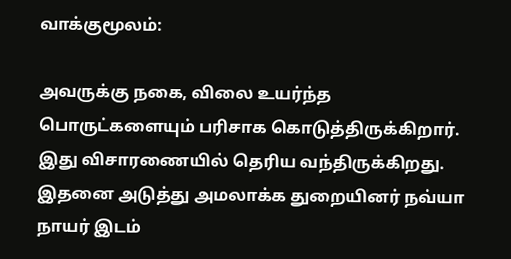வாக்குமூலம்:

அவருக்கு நகை, விலை உயர்ந்த பொருட்களையும் பரிசாக கொடுத்திருக்கிறார். இது விசாரணையில் தெரிய வந்திருக்கிறது. இதனை அடுத்து அமலாக்க துறையினர் நவ்யா நாயர் இடம்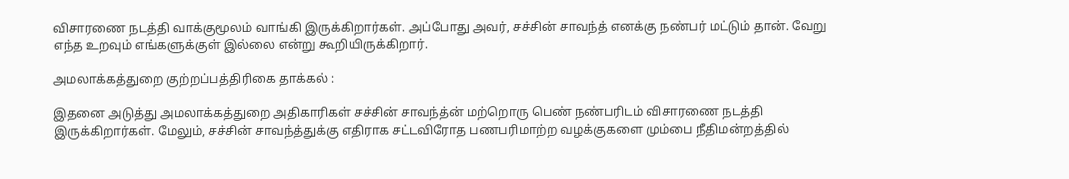விசாரணை நடத்தி வாக்குமூலம் வாங்கி இருக்கிறார்கள். அப்போது அவர், சச்சின் சாவந்த் எனக்கு நண்பர் மட்டும் தான். வேறு எந்த உறவும் எங்களுக்குள் இல்லை என்று கூறியிருக்கிறார்.

அமலாக்கத்துறை குற்றப்பத்திரிகை தாக்கல் :

இதனை அடுத்து அமலாக்கத்துறை அதிகாரிகள் சச்சின் சாவந்த்ன் மற்றொரு பெண் நண்பரிடம் விசாரணை நடத்தி இருக்கிறார்கள். மேலும், சச்சின் சாவந்த்துக்கு எதிராக சட்டவிரோத பணபரிமாற்ற வழக்குகளை மும்பை நீதிமன்றத்தில்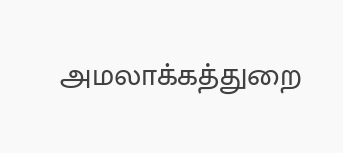அமலாக்கத்துறை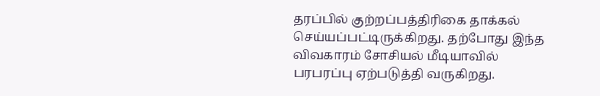தரப்பில் குற்றப்பத்திரிகை தாக்கல் செய்யப்பட்டிருக்கிறது. தற்போது இந்த விவகாரம் சோசியல் மீடியாவில் பரபரப்பு ஏற்படுத்தி வருகிறது.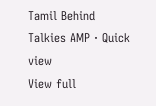Tamil Behind Talkies AMP · Quick view
View full